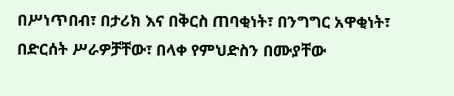በሥነጥበብ፣ በታሪክ እና በቅርስ ጠባቂነት፣ በንግግር አዋቂነት፣ በድርሰት ሥራዎቻቸው፣ በላቀ የምህድስን በሙያቸው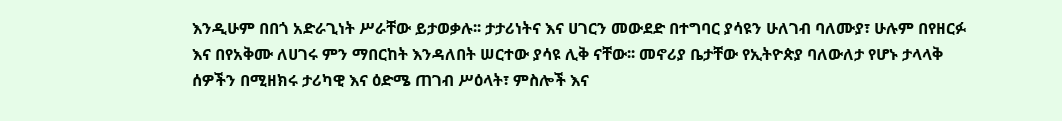እንዲሁም በበጎ አድራጊነት ሥራቸው ይታወቃሉ፡፡ ታታሪነትና እና ሀገርን መውደድ በተግባር ያሳዩን ሁለገብ ባለሙያ፣ ሁሉም በየዘርፉ እና በየአቅሙ ለሀገሩ ምን ማበርከት እንዳለበት ሠርተው ያሳዩ ሊቅ ናቸው፡፡ መኖሪያ ቤታቸው የኢትዮጵያ ባለውለታ የሆኑ ታላላቅ ሰዎችን በሚዘክሩ ታሪካዊ እና ዕድሜ ጠገብ ሥዕላት፣ ምስሎች እና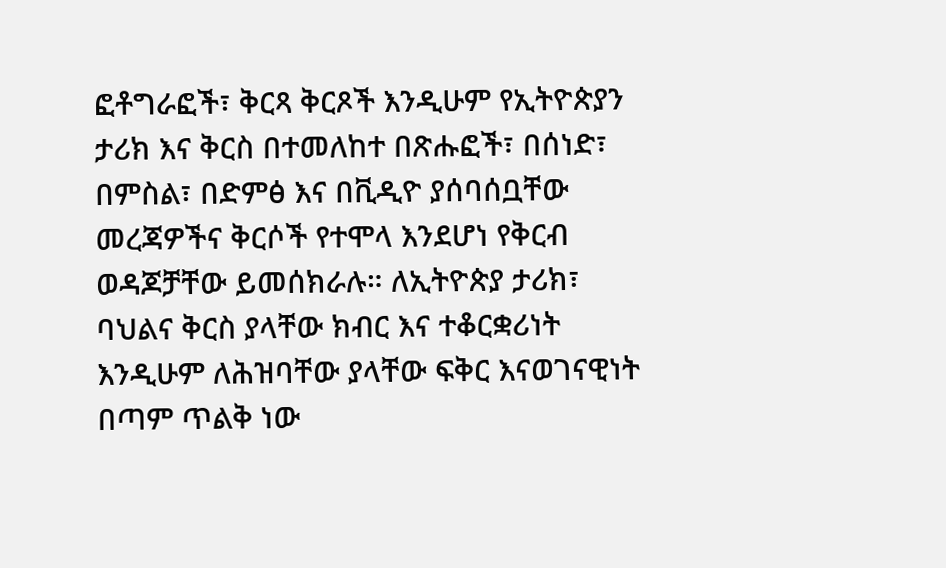ፎቶግራፎች፣ ቅርጻ ቅርጾች እንዲሁም የኢትዮጵያን ታሪክ እና ቅርስ በተመለከተ በጽሑፎች፣ በሰነድ፣ በምስል፣ በድምፅ እና በቪዲዮ ያሰባሰቧቸው መረጃዎችና ቅርሶች የተሞላ እንደሆነ የቅርብ ወዳጆቻቸው ይመሰክራሉ። ለኢትዮጵያ ታሪክ፣ ባህልና ቅርስ ያላቸው ክብር እና ተቆርቋሪነት እንዲሁም ለሕዝባቸው ያላቸው ፍቅር እናወገናዊነት በጣም ጥልቅ ነው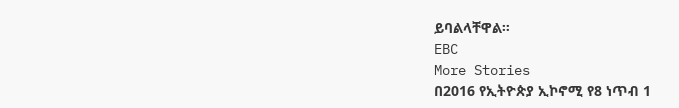ይባልላቸዋል።
EBC
More Stories
በ2016 የኢትዮጵያ ኢኮኖሚ የ8 ነጥብ 1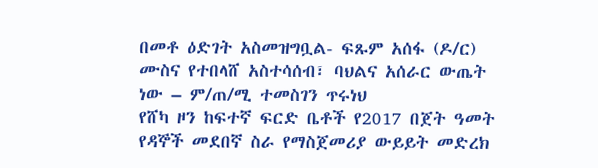በመቶ ዕድገት አስመዝግቧል- ፍጹም አሰፋ (ዶ/ር)
ሙስና የተበላሸ አስተሳሰብ፣ ባህልና አሰራር ውጤት ነው – ም/ጠ/ሚ ተመስገን ጥሩነህ
የሸካ ዞን ከፍተኛ ፍርድ ቤቶች የ2017 በጀት ዓመት የዳኞች መደበኛ ስራ የማስጀመሪያ ውይይት መድረክ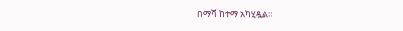በማሻ ከተማ አካሂዷል።